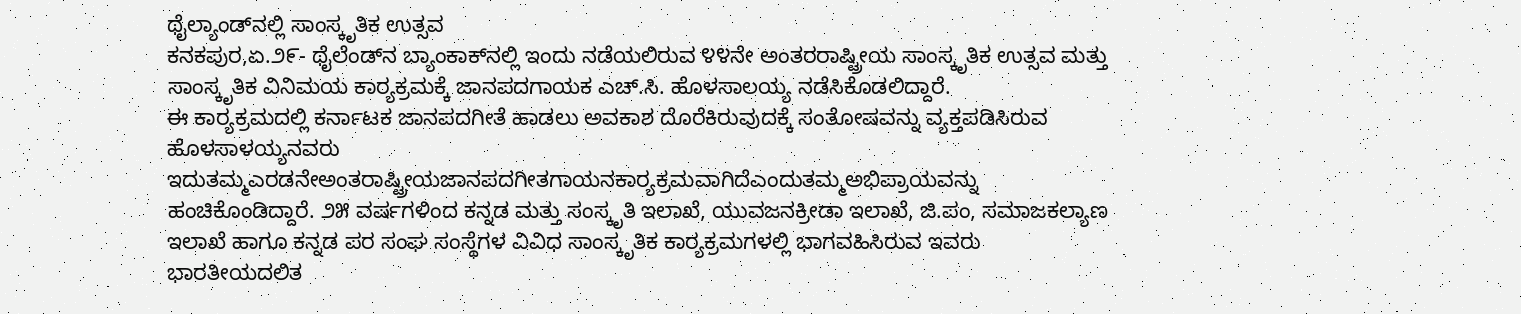ಥೈಲ್ಯಾಂಡ್‌ನಲ್ಲಿ ಸಾಂಸ್ಕೃತಿಕ ಉತ್ಸವ
ಕನಕಪುರ,ಏ.೨೯- ಥೈಲೆಂಡ್‌ನ ಬ್ಯಾಂಕಾಕ್‌ನಲ್ಲಿ ಇಂದು ನಡೆಯಲಿರುವ ೪೪ನೇ ಅಂತರರಾಷ್ಟ್ರೀಯ ಸಾಂಸ್ಕೃತಿಕ ಉತ್ಸವ ಮತ್ತು ಸಾಂಸ್ಕೃತಿಕ ವಿನಿಮಯ ಕಾರ್‍ಯಕ್ರಮಕ್ಕೆ ಜಾನಪದಗಾಯಕ ಎಚ್.ಸಿ. ಹೊಳಸಾಲಯ್ಯ ನಡೆಸಿಕೊಡಲಿದ್ದಾರೆ.
ಈ ಕಾರ್‍ಯಕ್ರಮದಲ್ಲಿ ಕರ್ನಾಟಕ ಜಾನಪದಗೀತೆ ಹಾಡಲು ಅವಕಾಶ ದೊರೆಕಿರುವುದಕ್ಕೆ ಸಂತೋಷವನ್ನು ವ್ಯಕ್ತಪಡಿಸಿರುವ ಹೊಳಸಾಳಯ್ಯನವರು ಇದುತಮ್ಮಎರಡನೇಅಂತರಾಷ್ಟ್ರೀಯಜಾನಪದಗೀತಗಾಯನಕಾರ್‍ಯಕ್ರಮವಾಗಿದೆಎಂದುತಮ್ಮಅಭಿಪ್ರಾಯವನ್ನು ಹಂಚಿಕೊಂಡಿದ್ದಾರೆ. ೨೫ ವರ್ಷಗಳಿಂದ ಕನ್ನಡ ಮತ್ತು ಸಂಸ್ಕೃತಿ ಇಲಾಖೆ, ಯುವಜನಕ್ರೀಡಾ ಇಲಾಖೆ, ಜಿ.ಪಂ, ಸಮಾಜಕಲ್ಯಾಣ ಇಲಾಖೆ ಹಾಗೂ ಕನ್ನಡ ಪರ ಸಂಘ ಸಂಸ್ಥೆಗಳ ವಿವಿಧ ಸಾಂಸ್ಕೃತಿಕ ಕಾರ್‍ಯಕ್ರಮಗಳಲ್ಲಿ ಭಾಗವಹಿಸಿರುವ ಇವರು ಭಾರತೀಯದಲಿತ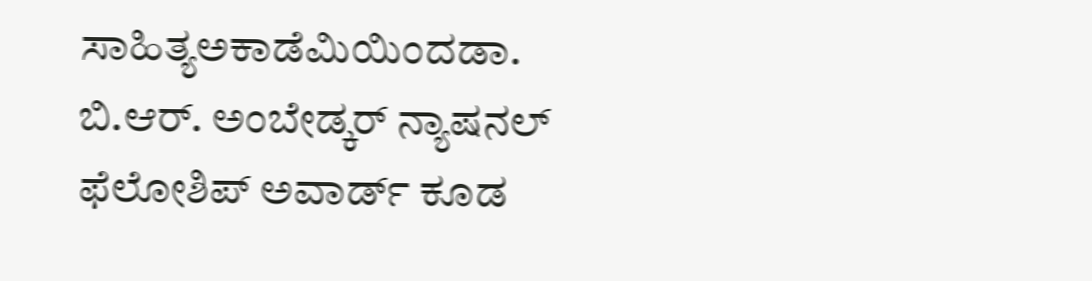ಸಾಹಿತ್ಯಅಕಾಡೆಮಿಯಿಂದಡಾ. ಬಿ.ಆರ್. ಅಂಬೇಡ್ಕರ್ ನ್ಯಾಷನಲ್ ಫೆಲೋಶಿಪ್ ಅವಾರ್ಡ್ ಕೂಡ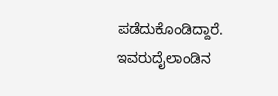ಪಡೆದುಕೊಂಡಿದ್ದಾರೆ. ಇವರುದೈಲಾಂಡಿನ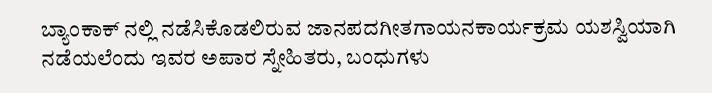ಬ್ಯಾಂಕಾಕ್ ನಲ್ಲಿ ನಡೆಸಿಕೊಡಲಿರುವ ಜಾನಪದಗೀತಗಾಯನಕಾರ್ಯಕ್ರಮ ಯಶಸ್ವಿಯಾಗಿ ನಡೆಯಲೆಂದು ಇವರ ಅಪಾರ ಸ್ನೇಹಿತರು, ಬಂಧುಗಳು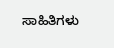ಸಾಹಿತಿಗಳು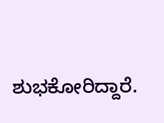ಶುಭಕೋರಿದ್ದಾರೆ.